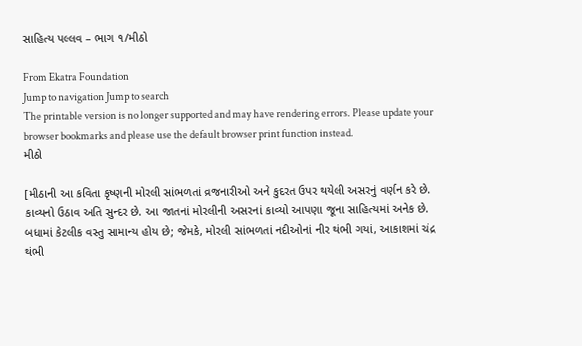સાહિત્ય પલ્લવ – ભાગ ૧/મીઠો

From Ekatra Foundation
Jump to navigation Jump to search
The printable version is no longer supported and may have rendering errors. Please update your browser bookmarks and please use the default browser print function instead.
મીઠો

[મીઠાની આ કવિતા કૃષ્ણની મોરલી સાંભળતાં વ્રજનારીઓ અને કુદરત ઉપર થયેલી અસરનું વર્ણન કરે છે. કાવ્યનો ઉઠાવ અતિ સુન્દર છે. આ જાતનાં મોરલીની અસરનાં કાવ્યો આપણા જૂના સાહિત્યમાં અનેક છે. બધામાં કેટલીક વસ્તુ સામાન્ય હોય છે; જેમકે, મોરલી સાંભળતાં નદીઓનાં નીર થંભી ગયાં, આકાશમાં ચંદ્ર થંભી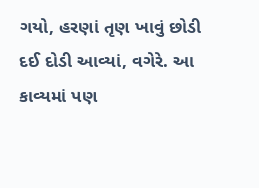ગયો, હરણાં તૃણ ખાવું છોડી દઈ દોડી આવ્યાં, વગેરે. આ કાવ્યમાં પણ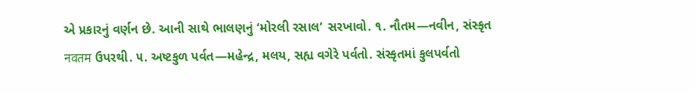એ પ્રકારનું વર્ણન છે. આની સાથે ભાલણનું ‘મોરલી રસાલ’ સરખાવો. ૧. નૌતમ—નવીન, સંસ્કૃત नवतम ઉપરથી. ૫. અષ્ટકુળ પર્વત—મહેન્દ્ર, મલય, સહ્ય વગેરે પર્વતો. સંસ્કૃતમાં કુલપર્વતો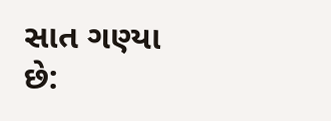સાત ગણ્યા છે: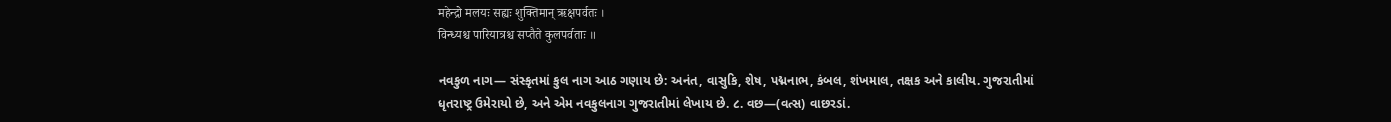महेन्द्रो मलयः सह्यः शुक्तिमान् ऋक्षपर्वतः ।
विन्ध्यश्च पारियात्रश्च सप्तैते कुलपर्वताः ॥

નવકુળ નાગ— સંસ્કૃતમાં કુલ નાગ આઠ ગણાય છે: અનંત, વાસુકિ, શેષ, પદ્મનાભ, કંબલ, શંખમાલ, તક્ષક અને કાલીય. ગુજરાતીમાં ધૃતરાષ્ટ્ર ઉમેરાયો છે, અને એમ નવકુલનાગ ગુજરાતીમાં લેખાય છે. ૮. વછ—(વત્સ) વાછરડાં.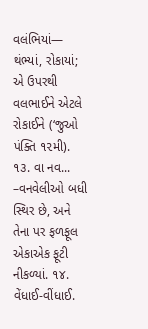વલંભિયાં— થંભ્યાં, રોકાયાં; એ ઉપરથી વલભાઈને એટલે રોકાઈને (‘જુઓ પંક્તિ ૧૨મી). ૧૩. વા નવ... –વનવેલીઓ બધી સ્થિર છે, અને તેના પર ફળફૂલ એકાએક ફૂટી નીકળ્યાં. ૧૪. વેંધાઈ-વીંધાઈ.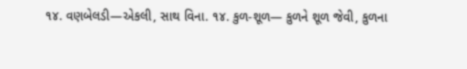૧૪. વણબેલડી—એકલી, સાથ વિના. ૧૪. કુળ-શૂળ— કુળને શૂળ જેવી, કુળના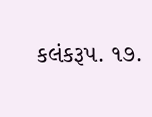કલંકરૂપ. ૧૭.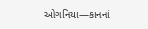ઓગનિયા—કાનનાં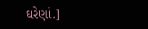ઘરેણાં.]